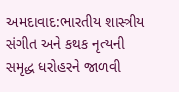અમદાવાદ:ભારતીય શાસ્ત્રીય સંગીત અને કથક નૃત્યની સમૃદ્ધ ધરોહરને જાળવી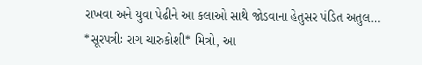રાખવા અને યુવા પેઢીને આ કલાઓ સાથે જોડવાના હેતુસર પંડિત અતુલ…
*સૂરપત્રીઃ રાગ ચારુકોશી* મિત્રો, આ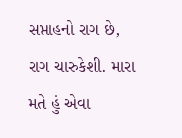સપ્તાહનો રાગ છે, રાગ ચારુકેશી. મારા મતે હું એવા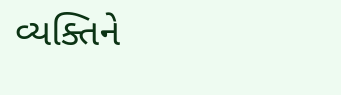વ્યક્તિને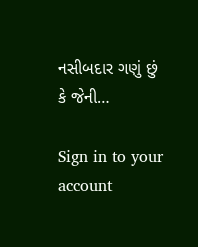નસીબદાર ગણું છું કે જેની…

Sign in to your account